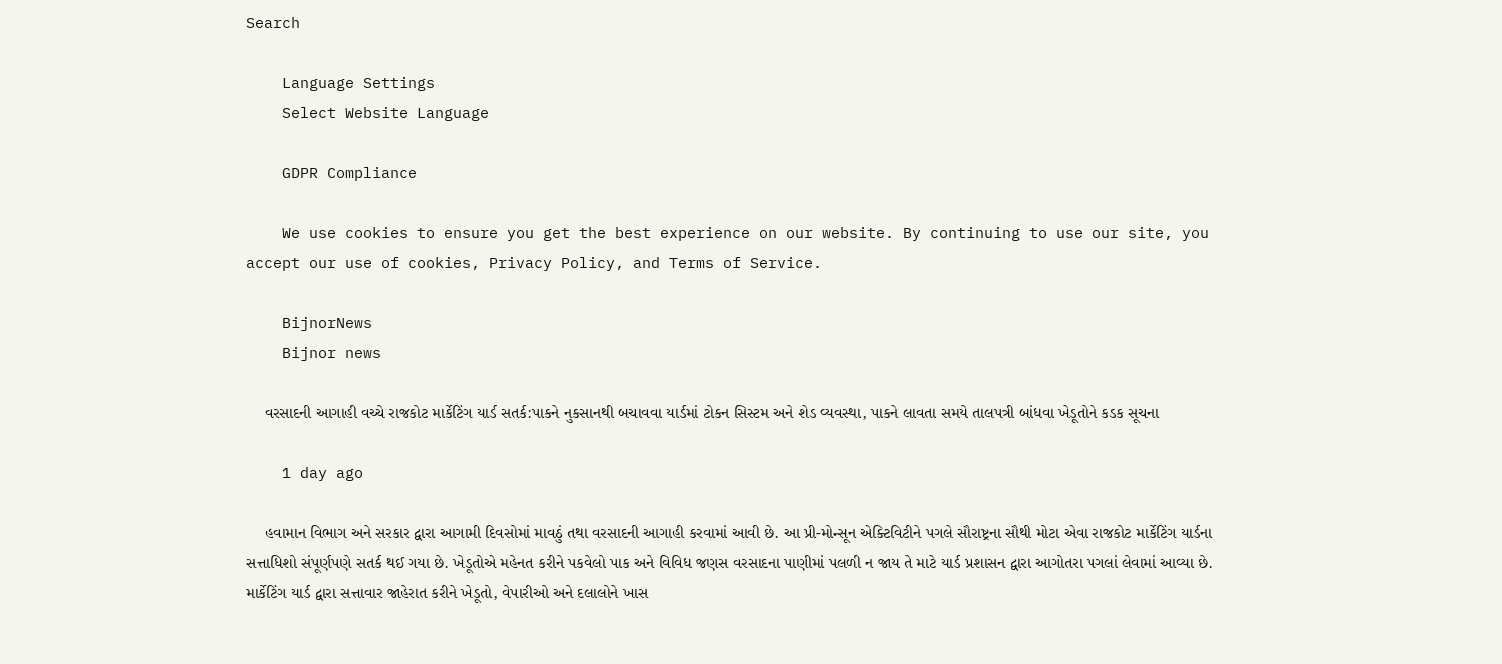Search

    Language Settings
    Select Website Language

    GDPR Compliance

    We use cookies to ensure you get the best experience on our website. By continuing to use our site, you accept our use of cookies, Privacy Policy, and Terms of Service.

    BijnorNews
    Bijnor news

    વરસાદની આગાહી વચ્ચે રાજકોટ માર્કેટિંગ યાર્ડ સતર્ક:પાકને નુકસાનથી બચાવવા યાર્ડમાં ટોકન સિસ્ટમ અને શેડ વ્યવસ્થા, પાકને લાવતા સમયે તાલપત્રી બાંધવા ખેડૂતોને કડક સૂચના

    1 day ago

    હવામાન વિભાગ અને સરકાર દ્વારા આગામી દિવસોમાં માવઠું તથા વરસાદની આગાહી કરવામાં આવી છે. આ પ્રી-મોન્સૂન એક્ટિવિટીને પગલે સૌરાષ્ટ્રના સૌથી મોટા એવા રાજકોટ માર્કેટિંગ યાર્ડના સત્તાધિશો સંપૂર્ણપણે સતર્ક થઈ ગયા છે. ખેડૂતોએ મહેનત કરીને પકવેલો પાક અને વિવિધ જણસ વરસાદના પાણીમાં પલળી ન જાય તે માટે યાર્ડ પ્રશાસન દ્વારા આગોતરા પગલાં લેવામાં આવ્યા છે. માર્કેટિંગ યાર્ડ દ્વારા સત્તાવાર જાહેરાત કરીને ખેડૂતો, વેપારીઓ અને દલાલોને ખાસ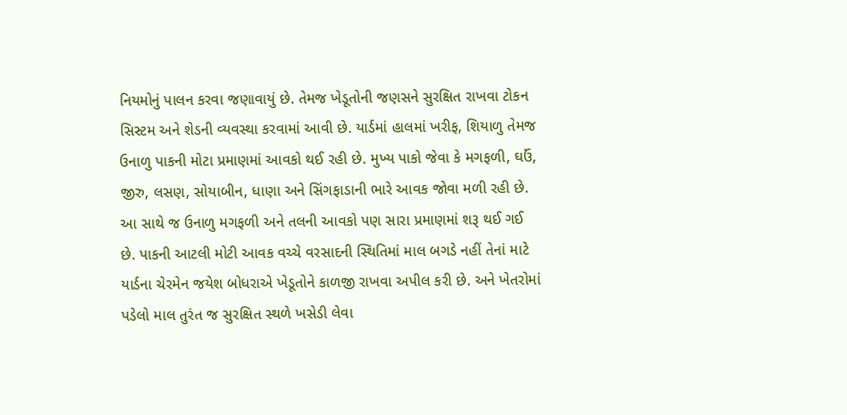નિયમોનું પાલન કરવા જણાવાયું છે. તેમજ ખેડૂતોની જણસને સુરક્ષિત રાખવા ટોકન સિસ્ટમ અને શેડની વ્યવસ્થા કરવામાં આવી છે. યાર્ડમાં હાલમાં ખરીફ, શિયાળુ તેમજ ઉનાળુ પાકની મોટા પ્રમાણમાં આવકો થઈ રહી છે. મુખ્ય પાકો જેવા કે મગફળી, ઘઉં, જીરુ, લસણ, સોયાબીન, ધાણા અને સિંગફાડાની ભારે આવક જોવા મળી રહી છે. આ સાથે જ ઉનાળુ મગફળી અને તલની આવકો પણ સારા પ્રમાણમાં શરૂ થઈ ગઈ છે. પાકની આટલી મોટી આવક વચ્ચે વરસાદની સ્થિતિમાં માલ બગડે નહીં તેનાં માટે યાર્ડના ચેરમેન જયેશ બોધરાએ ખેડૂતોને કાળજી રાખવા અપીલ કરી છે. અને ખેતરોમાં પડેલો માલ તુરંત જ સુરક્ષિત સ્થળે ખસેડી લેવા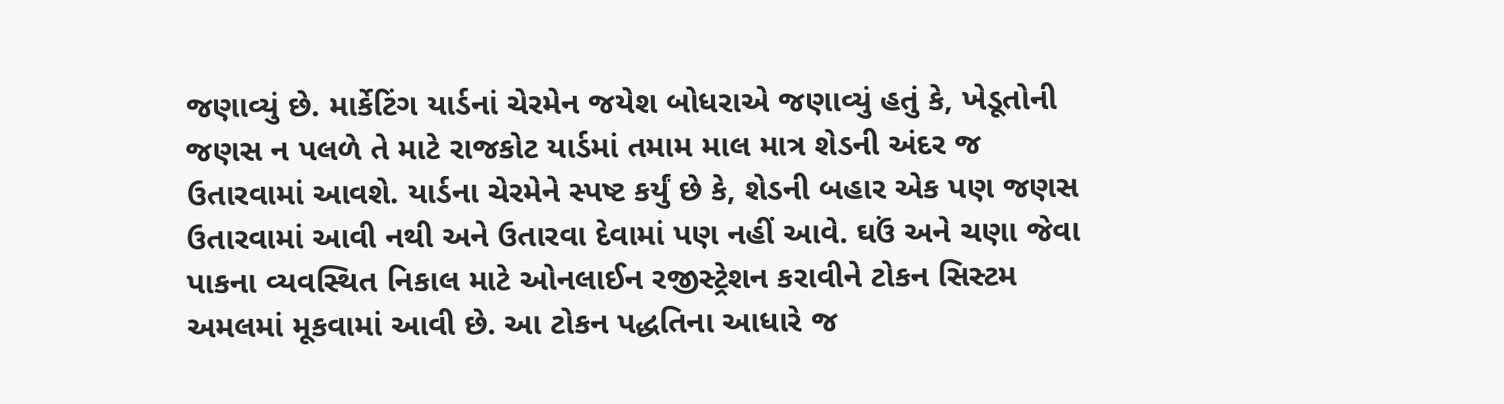જણાવ્યું છે. માર્કેટિંગ યાર્ડનાં ચેરમેન જયેશ બોધરાએ જણાવ્યું હતું કે, ખેડૂતોની જણસ ન પલળે તે માટે રાજકોટ યાર્ડમાં તમામ માલ માત્ર શેડની અંદર જ ઉતારવામાં આવશે. યાર્ડના ચેરમેને સ્પષ્ટ કર્યું છે કે, શેડની બહાર એક પણ જણસ ઉતારવામાં આવી નથી અને ઉતારવા દેવામાં પણ નહીં આવે. ઘઉં અને ચણા જેવા પાકના વ્યવસ્થિત નિકાલ માટે ઓનલાઈન રજીસ્ટ્રેશન કરાવીને ટોકન સિસ્ટમ અમલમાં મૂકવામાં આવી છે. આ ટોકન પદ્ધતિના આધારે જ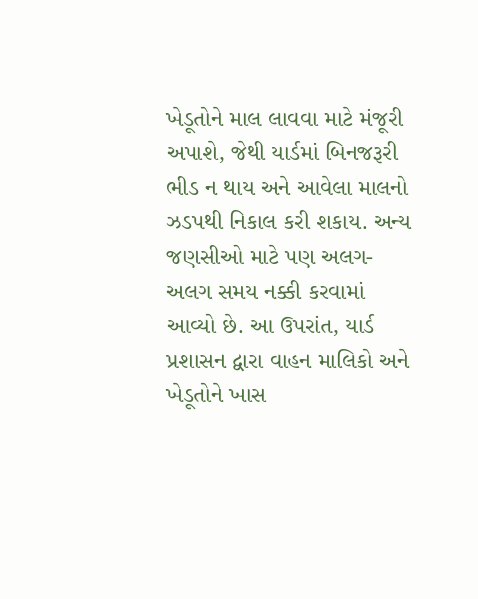ખેડૂતોને માલ લાવવા માટે મંજૂરી અપાશે, જેથી યાર્ડમાં બિનજરૂરી ભીડ ન થાય અને આવેલા માલનો ઝડપથી નિકાલ કરી શકાય. અન્ય જણસીઓ માટે પણ અલગ-અલગ સમય નક્કી કરવામાં આવ્યો છે. આ ઉપરાંત, યાર્ડ પ્રશાસન દ્વારા વાહન માલિકો અને ખેડૂતોને ખાસ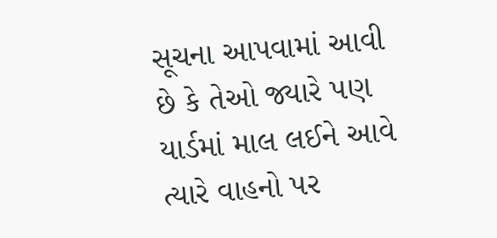સૂચના આપવામાં આવી છે કે તેઓ જ્યારે પણ યાર્ડમાં માલ લઈને આવે ત્યારે વાહનો પર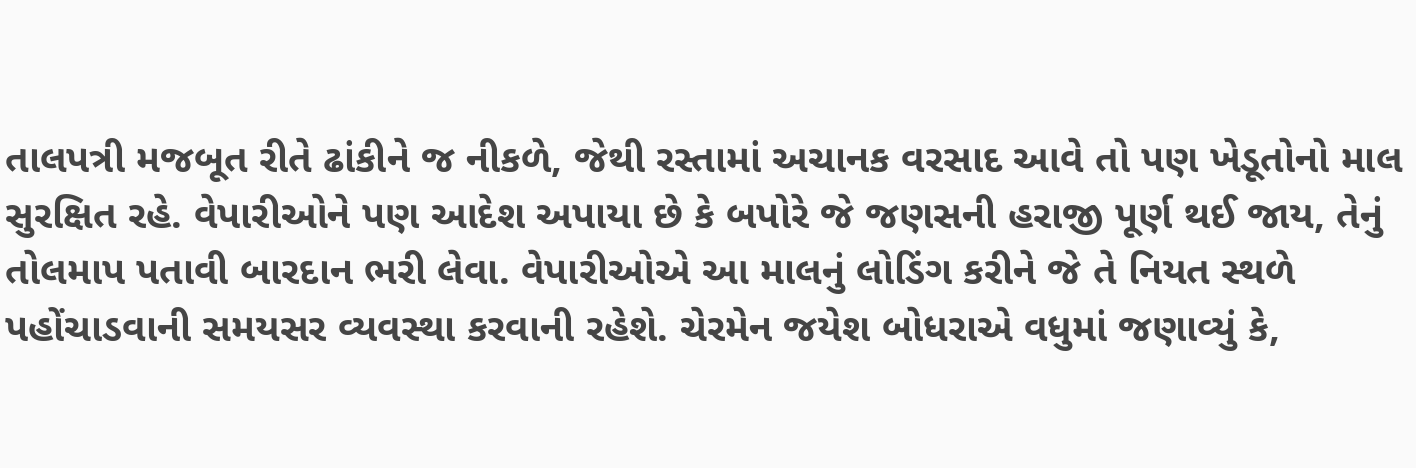તાલપત્રી મજબૂત રીતે ઢાંકીને જ નીકળે, જેથી રસ્તામાં અચાનક વરસાદ આવે તો પણ ખેડૂતોનો માલ સુરક્ષિત રહે. વેપારીઓને પણ આદેશ અપાયા છે કે બપોરે જે જણસની હરાજી પૂર્ણ થઈ જાય, તેનું તોલમાપ પતાવી બારદાન ભરી લેવા. વેપારીઓએ આ માલનું લોડિંગ કરીને જે તે નિયત સ્થળે પહોંચાડવાની સમયસર વ્યવસ્થા કરવાની રહેશે. ચેરમેન જયેશ બોધરાએ વધુમાં જણાવ્યું કે,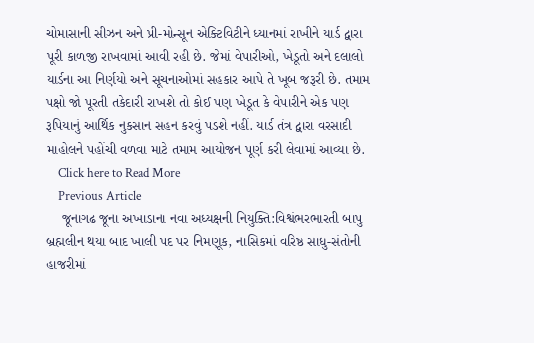ચોમાસાની સીઝન અને પ્રી-મોન્સૂન એક્ટિવિટીને ધ્યાનમાં રાખીને યાર્ડ દ્વારા પૂરી કાળજી રાખવામાં આવી રહી છે. જેમાં વેપારીઓ, ખેડૂતો અને દલાલો યાર્ડના આ નિર્ણયો અને સૂચનાઓમાં સહકાર આપે તે ખૂબ જરૂરી છે. તમામ પક્ષો જો પૂરતી તકેદારી રાખશે તો કોઈ પણ ખેડૂત કે વેપારીને એક પણ રૂપિયાનું આર્થિક નુકસાન સહન કરવું પડશે નહીં. યાર્ડ તંત્ર દ્વારા વરસાદી માહોલને પહોંચી વળવા માટે તમામ આયોજન પૂર્ણ કરી લેવામાં આવ્યા છે.
    Click here to Read More
    Previous Article
    જૂનાગઢ જૂના અખાડાના નવા અધ્યક્ષની નિયુક્તિ:વિશ્વંભરભારતી બાપુ બ્રહ્મલીન થયા બાદ ખાલી પદ પર નિમણૂક, નાસિકમાં વરિષ્ઠ સાધુ-સંતોની હાજરીમાં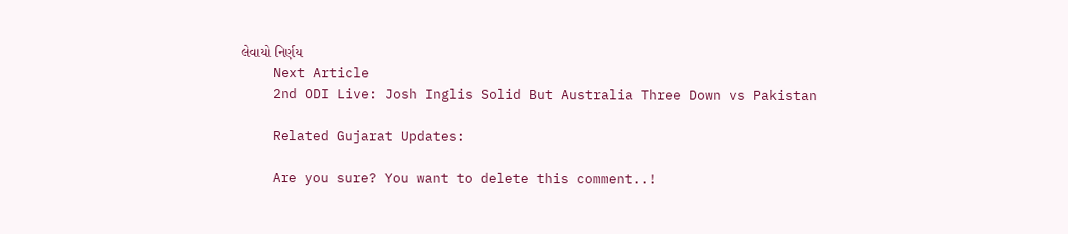લેવાયો નિર્ણય
    Next Article
    2nd ODI Live: Josh Inglis Solid But Australia Three Down vs Pakistan

    Related Gujarat Updates:

    Are you sure? You want to delete this comment..!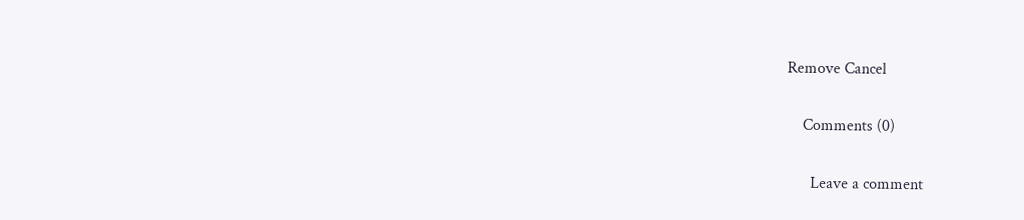Remove Cancel

    Comments (0)

      Leave a comment